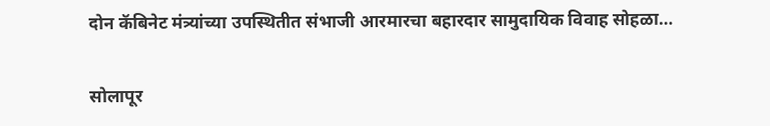दोन कॅबिनेट मंत्र्यांच्या उपस्थितीत संभाजी आरमारचा बहारदार सामुदायिक विवाह सोहळा…

सोलापूर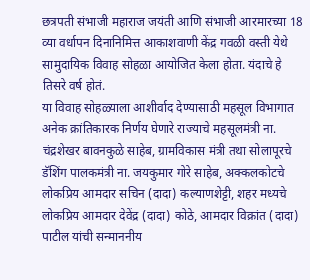छत्रपती संभाजी महाराज जयंती आणि संभाजी आरमारच्या 18 व्या वर्धापन दिनानिमित्त आकाशवाणी केंद्र गवळी वस्ती येथे सामुदायिक विवाह सोहळा आयोजित केला होता. यंदाचे हे तिसरे वर्ष होतं.
या विवाह सोहळ्याला आशीर्वाद देण्यासाठी महसूल विभागात अनेक क्रांतिकारक निर्णय घेणारे राज्याचे महसूलमंत्री ना. चंद्रशेखर बावनकुळे साहेब, ग्रामविकास मंत्री तथा सोलापूरचे डॅशिंग पालकमंत्री ना. जयकुमार गोरे साहेब, अक्कलकोटचे लोकप्रिय आमदार सचिन (दादा) कल्याणशेट्टी, शहर मध्यचे लोकप्रिय आमदार देवेंद्र (दादा) कोठे, आमदार विक्रांत (दादा) पाटील यांची सन्माननीय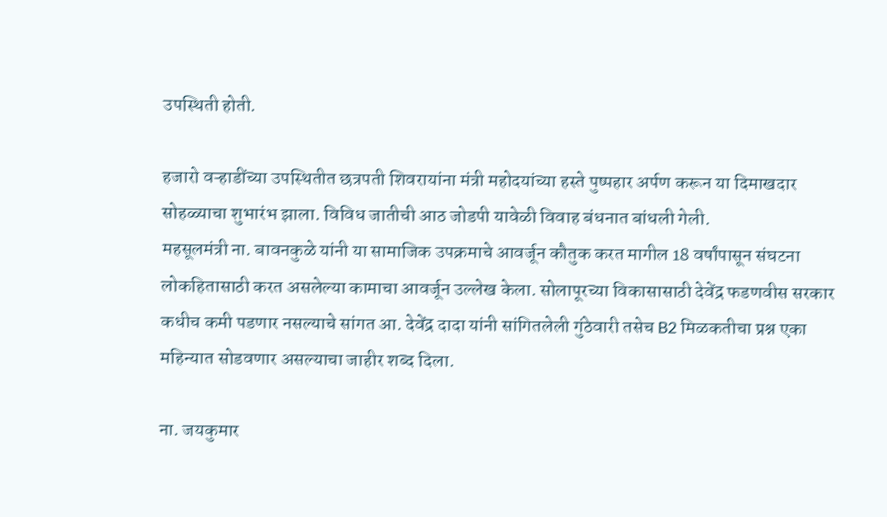उपस्थिती होती.

हजारो वऱ्हाडींच्या उपस्थितीत छत्रपती शिवरायांना मंत्री महोदयांच्या हस्ते पुष्पहार अर्पण करून या दिमाखदार सोहळ्याचा शुभारंभ झाला. विविध जातीची आठ जोडपी यावेळी विवाह बंधनात बांधली गेली.
महसूलमंत्री ना. बावनकुळे यांनी या सामाजिक उपक्रमाचे आवर्जून कौतुक करत मागील 18 वर्षांपासून संघटना लोकहितासाठी करत असलेल्या कामाचा आवर्जून उल्लेख केला. सोलापूरच्या विकासासाठी देवेंद्र फडणवीस सरकार कधीच कमी पडणार नसल्याचे सांगत आ. देवेंद्र दादा यांनी सांगितलेली गुंठेवारी तसेच B2 मिळकतीचा प्रश्न एका महिन्यात सोडवणार असल्याचा जाहीर शब्द दिला.

ना. जयकुमार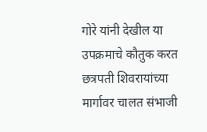गोरे यांनी देखील या उपक्रमाचे कौतुक करत छत्रपती शिवरायांच्या मार्गावर चालत संभाजी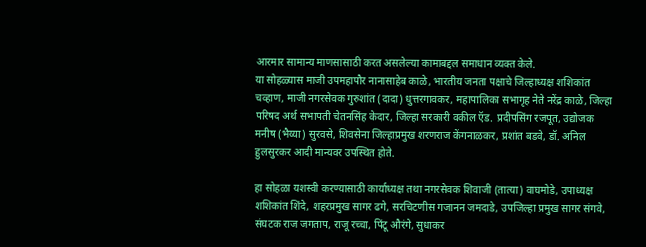आरमार सामान्य माणसासाठी करत असलेल्या कामाबद्दल समाधान व्यक्त केले.
या सोहळ्यास माजी उपमहापौर नानासाहेब काळे, भारतीय जनता पक्षाचे जिल्हाध्यक्ष शशिकांत चव्हाण, माजी नगरसेवक गुरुशांत (दादा) धुत्तरगावकर, महापालिका सभागृह नेते नरेंद्र काळे, जिल्हा परिषद अर्थ सभापती चेतनसिंह केदार, जिल्हा सरकारी वकील ऍड. प्रदीपसिंग रजपूत, उद्योजक मनीष (भैय्या) सुरवसे, शिवसेना जिल्हाप्रमुख शरणराज केंगनाळकर, प्रशांत बडवे, डॉ. अनिल हुलसुरकर आदी मान्यवर उपस्थित होते.

हा सोहळा यशस्वी करण्यासाठी कार्याध्यक्ष तथा नगरसेवक शिवाजी (तात्या) वाघमोडे, उपाध्यक्ष शशिकांत शिंदे, शहरप्रमुख सागर ढगे, सरचिटणीस गजानन जमदाडे, उपजिल्हा प्रमुख सागर संगवे, संघटक राज जगताप, राजू रच्चा, पिंटू औरंगे, सुधाकर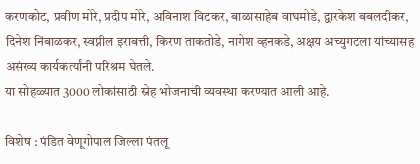करणकोट, प्रवीण मोरे, प्रदीप मोरे, अविनाश विटकर, बाळासाहेब वाघमोडे, द्वारकेश बबलदीकर, दिनेश निंबाळकर, स्वप्नील इराबत्ती, किरण ताकतोडे, नागेश व्हनकडे, अक्षय अच्युगटला यांच्यासह असंख्य कार्यकर्त्यांनी परिश्रम घेतले.
या सोहळ्यात 3000 लोकांसाठी स्नेह भोजनाची व्यवस्था करण्यात आली आहे.

विशेष : पंडित वेणूगोपाल जिल्ला पंतलू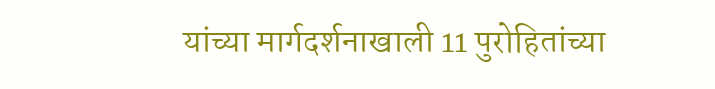यांच्या मार्गदर्शनाखाली 11 पुरोहितांच्या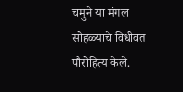चमुने या मंगल सोहळ्याचे विधीवत पौरोहित्य केले.